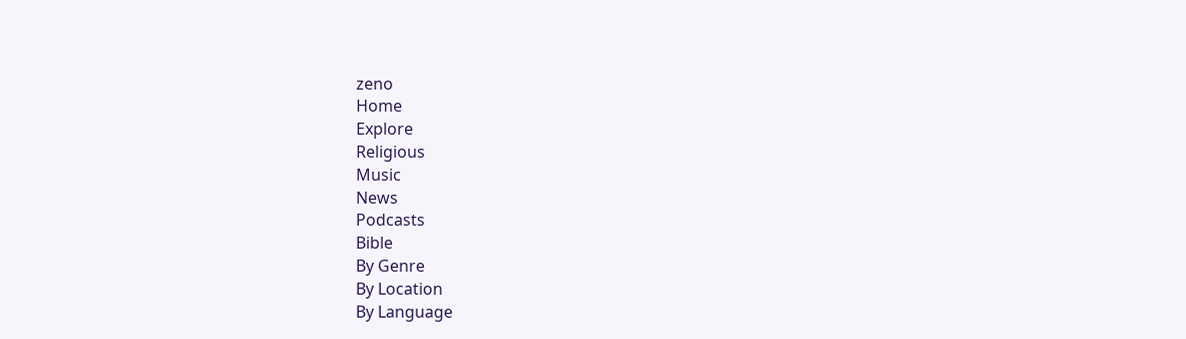zeno
Home
Explore
Religious
Music
News
Podcasts
Bible
By Genre
By Location
By Language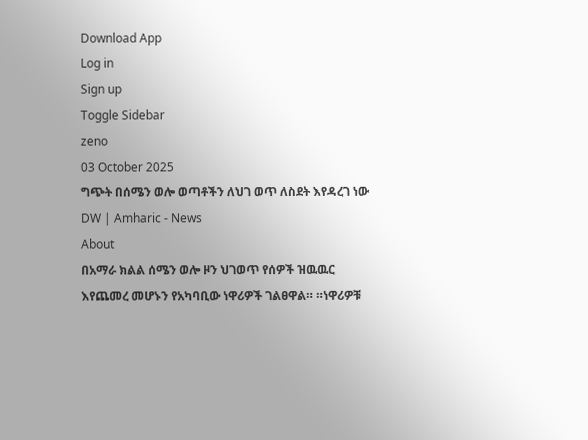Download App
Log in
Sign up
Toggle Sidebar
zeno
03 October 2025
ግጭት በሰሜን ወሎ ወጣቶችን ለህገ ወጥ ለስደት እየዳረገ ነው
DW | Amharic - News
About
በአማራ ክልል ሰሜን ወሎ ዞን ህገወጥ የሰዎች ዝዉዉር እየጨመረ መሆኑን የአካባቢው ነዋሪዎች ገልፀዋል። ።ነዋሪዎቹ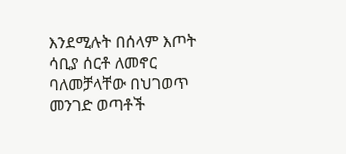እንደሚሉት በሰላም እጦት ሳቢያ ሰርቶ ለመኖር ባለመቻላቸው በህገወጥ መንገድ ወጣቶች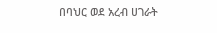በባህር ወደ አረብ ሀገራት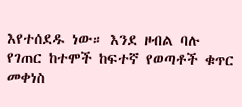እየተሰደዱ ነው። እንደ ዞብል ባሉ የገጠር ከተሞች ከፍተኛ የወጣቶች ቁጥር መቀነስ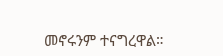መኖሩንም ተናግረዋል።